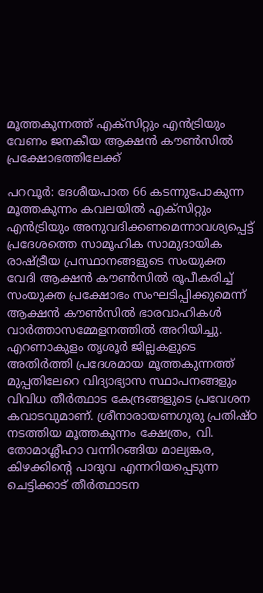മൂത്തകുന്നത്ത് എക്സിറ്റും എൻട്രിയും വേണം ജനകീയ ആക്ഷൻ കൗൺസിൽ പ്രക്ഷോഭത്തിലേക്ക്

പറവൂർ: ദേശീയപാത 66 കടന്നുപോകുന്ന മൂത്തകുന്നം കവലയിൽ എക്സിറ്റും എൻട്രിയും അനുവദിക്കണമെന്നാവശ്യപ്പെട്ട് പ്രദേശത്തെ സാമൂഹിക സാമുദായിക രാഷ്ട്രീയ പ്രസ്ഥാനങ്ങളുടെ സംയുക്ത വേദി ആക്ഷൻ കൗൺസിൽ രൂപീകരിച്ച് സംയുക്ത പ്രക്ഷോഭം സംഘടിപ്പിക്കുമെന്ന് ആക്ഷൻ കൗൺസിൽ ഭാരവാഹികൾ വാർത്താസമ്മേളനത്തിൽ അറിയിച്ചു. എറണാകുളം തൃശൂർ ജില്ലകളുടെ അതിർത്തി പ്രദേശമായ മൂത്തകുന്നത്ത് മുപ്പതിലേറെ വിദ്യാഭ്യാസ സ്ഥാപനങ്ങളും വിവിധ തീർത്ഥാട കേന്ദ്രങ്ങളുടെ പ്രവേശന കവാടവുമാണ്. ശ്രീനാരായണഗുരു പ്രതിഷ്ഠ നടത്തിയ മൂത്തകുന്നം ക്ഷേത്രം, വി. തോമാശ്ലീഹാ വന്നിറങ്ങിയ മാല്യങ്കര, കിഴക്കിൻ്റെ പാദുവ എന്നറിയപ്പെടുന്ന ചെട്ടിക്കാട് തീർത്ഥാടന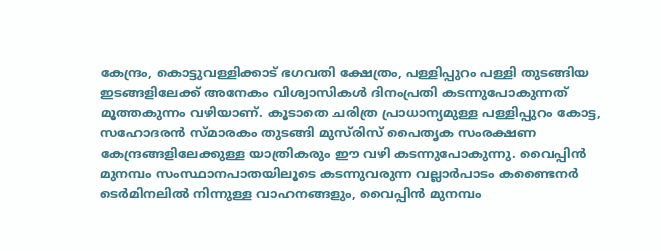കേന്ദ്രം, കൊട്ടുവള്ളിക്കാട് ഭഗവതി ക്ഷേത്രം, പള്ളിപ്പുറം പള്ളി തുടങ്ങിയ ഇടങ്ങളിലേക്ക് അനേകം വിശ്വാസികൾ ദിനംപ്രതി കടന്നുപോകുന്നത് മൂത്തകുന്നം വഴിയാണ്. കൂടാതെ ചരിത്ര പ്രാധാന്യമുള്ള പള്ളിപ്പുറം കോട്ട, സഹോദരൻ സ്മാരകം തുടങ്ങി മുസ്‌രിസ് പൈതൃക സംരക്ഷണ കേന്ദ്രങ്ങളിലേക്കുള്ള യാത്രികരും ഈ വഴി കടന്നുപോകുന്നു. വൈപ്പിൻ മുനമ്പം സംസ്ഥാനപാതയിലൂടെ കടന്നുവരുന്ന വല്ലാർപാടം കണ്ടൈനർ ടെർമിനലിൽ നിന്നുള്ള വാഹനങ്ങളും, വൈപ്പിൻ മുനമ്പം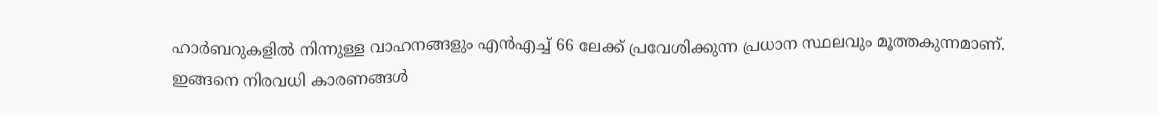ഹാർബറുകളിൽ നിന്നുള്ള വാഹനങ്ങളും എൻഎച്ച് 66 ലേക്ക് പ്രവേശിക്കുന്ന പ്രധാന സ്ഥലവും മൂത്തകുന്നമാണ്.
ഇങ്ങനെ നിരവധി കാരണങ്ങൾ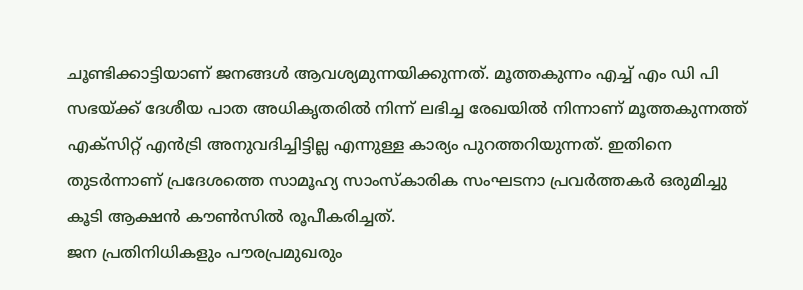ചൂണ്ടിക്കാട്ടിയാണ് ജനങ്ങൾ ആവശ്യമുന്നയിക്കുന്നത്. മൂത്തകുന്നം എച്ച് എം ഡി പി സഭയ്ക്ക് ദേശീയ പാത അധികൃതരിൽ നിന്ന് ലഭിച്ച രേഖയിൽ നിന്നാണ് മൂത്തകുന്നത്ത് എക്സിറ്റ് എൻട്രി അനുവദിച്ചിട്ടില്ല എന്നുള്ള കാര്യം പുറത്തറിയുന്നത്. ഇതിനെ തുടർന്നാണ് പ്രദേശത്തെ സാമൂഹ്യ സാംസ്കാരിക സംഘടനാ പ്രവർത്തകർ ഒരുമിച്ചു കൂടി ആക്ഷൻ കൗൺസിൽ രൂപീകരിച്ചത്.
ജന പ്രതിനിധികളും പൗരപ്രമുഖരും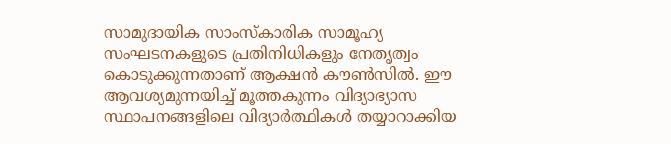സാമുദായിക സാംസ്കാരിക സാമൂഹ്യ സംഘടനകളുടെ പ്രതിനിധികളും നേതൃത്വം കൊടുക്കുന്നതാണ് ആക്ഷൻ കൗൺസിൽ. ഈ ആവശ്യമുന്നയിച്ച് മൂത്തകുന്നം വിദ്യാഭ്യാസ സ്ഥാപനങ്ങളിലെ വിദ്യാർത്ഥികൾ തയ്യാറാക്കിയ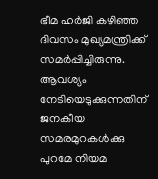ഭീമ ഹർജി കഴിഞ്ഞ ദിവസം മുഖ്യമന്ത്രിക്ക് സമർപ്പിച്ചിരുന്നു. ആവശ്യം നേടിയെടുക്കുന്നതിന് ജനകീയ സമരമുറകൾക്കു പുറമേ നിയമ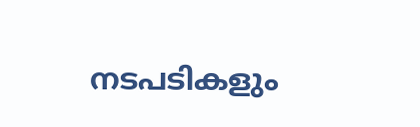നടപടികളും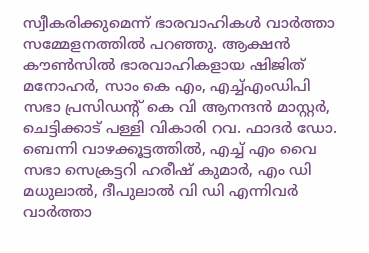സ്വീകരിക്കുമെന്ന് ഭാരവാഹികൾ വാർത്താ സമ്മേളനത്തിൽ പറഞ്ഞു. ആക്ഷൻ കൗൺസിൽ ഭാരവാഹികളായ ഷിജിത് മനോഹർ, സാം കെ എം, എച്ച്എംഡിപി സഭാ പ്രസിഡന്റ് കെ വി ആനന്ദൻ മാസ്റ്റർ, ചെട്ടിക്കാട് പള്ളി വികാരി റവ. ഫാദർ ഡോ. ബെന്നി വാഴക്കൂട്ടത്തിൽ, എച്ച് എം വൈ സഭാ സെക്രട്ടറി ഹരീഷ് കുമാർ, എം ഡി മധുലാൽ, ദീപുലാൽ വി ഡി എന്നിവർ വാർത്താ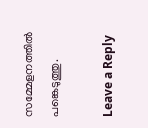സമ്മേളനത്തിൽ പങ്കെടുത്തു.

Leave a Reply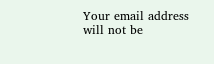Your email address will not be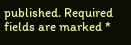published. Required fields are marked *